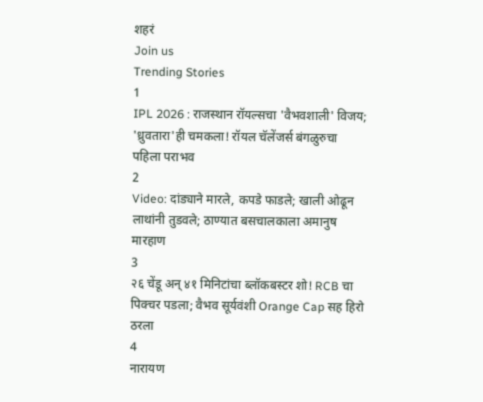शहरं
Join us
Trending Stories
1
IPL 2026 : राजस्थान रॉयल्सचा 'वैभवशाली' विजय; 'ध्रुवतारा'ही चमकला! रॉयल चॅलेंजर्स बंगळुरुचा पहिला पराभव
2
Video: दांड्याने मारले, कपडे फाडले; खाली ओढून लाथांनी तुडवले; ठाण्यात बसचालकाला अमानुष मारहाण
3
२६ चेंडू अन् ४१ मिनिटांचा ब्लॉकबस्टर शो! RCB चा पिक्चर पडला; वैभव सूर्यवंशी Orange Cap सह हिरो ठरला
4
नारायण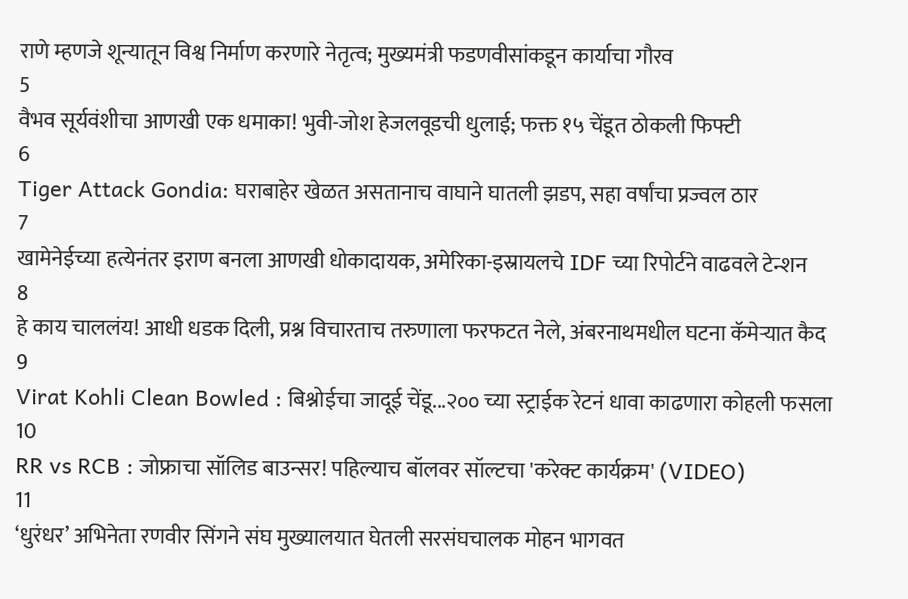राणे म्हणजे शून्यातून विश्व निर्माण करणारे नेतृत्व; मुख्यमंत्री फडणवीसांकडून कार्याचा गौरव
5
वैभव सूर्यवंशीचा आणखी एक धमाका! भुवी-जोश हेजलवूडची धुलाई; फक्त १५ चेंडूत ठोकली फिफ्टी
6
Tiger Attack Gondia: घराबाहेर खेळत असतानाच वाघाने घातली झडप, सहा वर्षांचा प्रज्वल ठार
7
खामेनेईच्या हत्येनंतर इराण बनला आणखी धोकादायक, अमेरिका-इस्रायलचे IDF च्या रिपोर्टने वाढवले टेन्शन
8
हे काय चाललंय! आधी धडक दिली, प्रश्न विचारताच तरुणाला फरफटत नेले, अंबरनाथमधील घटना कॅमेऱ्यात कैद
9
Virat Kohli Clean Bowled : बिश्नोईचा जादूई चेंडू...२०० च्या स्ट्राईक रेटनं धावा काढणारा कोहली फसला
10
RR vs RCB : जोफ्राचा सॉलिड बाउन्सर! पहिल्याच बॉलवर सॉल्टचा 'करेक्ट कार्यक्रम' (VIDEO)
11
‘धुरंधर’ अभिनेता रणवीर सिंगने संघ मुख्यालयात घेतली सरसंघचालक मोहन भागवत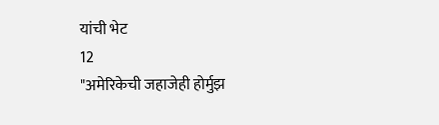यांची भेट
12
"अमेरिकेची जहाजेही होर्मुझ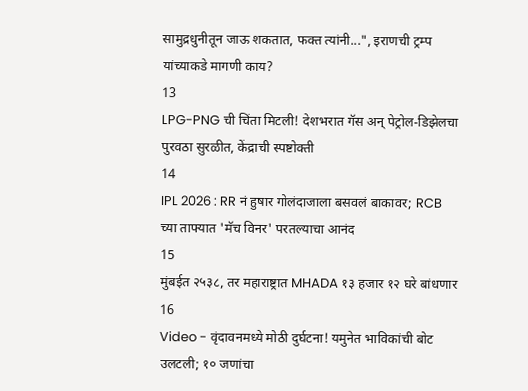सामुद्रधुनीतून जाऊ शकतात, फक्त त्यांनी...", इराणची ट्रम्प यांच्याकडे मागणी काय?
13
LPG-PNG ची चिंता मिटली! देशभरात गॅस अन् पेट्रोल-डिझेलचा पुरवठा सुरळीत, केंद्राची स्पष्टोक्ती
14
IPL 2026 : RR नं हुषार गोलंदाजाला बसवलं बाकावर; RCB च्या ताफ्यात 'मॅच विनर' परतल्याचा आनंद
15
मुंबईत २५३८, तर महाराष्ट्रात MHADA १३ हजार १२ घरे बांधणार
16
Video - वृंदावनमध्ये मोठी दुर्घटना! यमुनेत भाविकांची बोट उलटली; १० जणांचा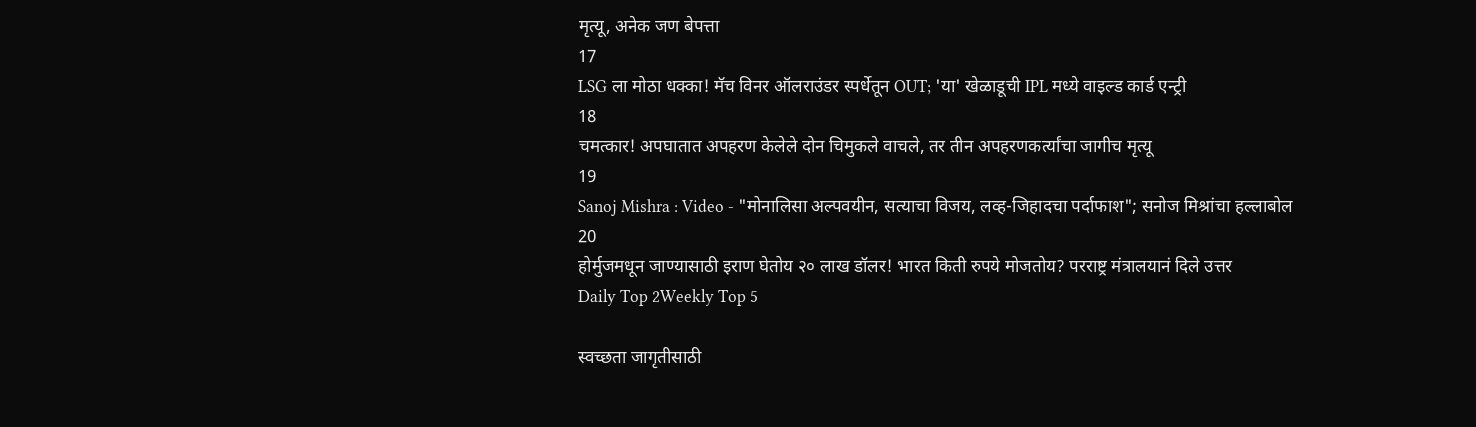मृत्यू, अनेक जण बेपत्ता
17
LSG ला मोठा धक्का! मॅच विनर ऑलराउंडर स्पर्धेतून OUT; 'या' खेळाडूची IPL मध्ये वाइल्ड कार्ड एन्ट्री
18
चमत्कार! अपघातात अपहरण केलेले दोन चिमुकले वाचले, तर तीन अपहरणकर्त्यांचा जागीच मृत्यू
19
Sanoj Mishra : Video - "मोनालिसा अल्पवयीन, सत्याचा विजय, लव्ह-जिहादचा पर्दाफाश"; सनोज मिश्रांचा हल्लाबोल
20
होर्मुजमधून जाण्यासाठी इराण घेतोय २० लाख डॉलर! भारत किती रुपये मोजतोय? परराष्ट्र मंत्रालयानं दिले उत्तर
Daily Top 2Weekly Top 5

स्वच्छता जागृतीसाठी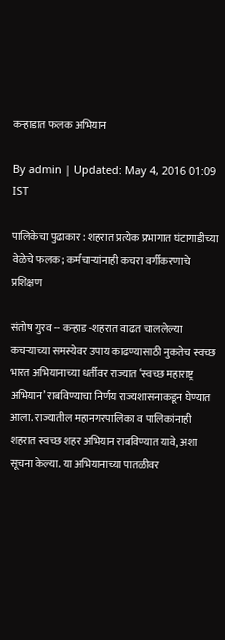कऱ्हाडात फलक अभियान

By admin | Updated: May 4, 2016 01:09 IST

पालिकेचा पुढाकार : शहरात प्रत्येक प्रभागात घंटागाडीच्या वेळेचे फलक; कर्मचाऱ्यांनाही कचरा वर्गीकरणाचे प्रशिक्षण

संतोष गुरव -- कऱ्हाड -शहरात वाढत चाललेल्या कचऱ्याच्या समस्येवर उपाय काढण्यासाठी नुकतेच स्वच्छ भारत अभियानाच्या धर्तीवर राज्यात ‘स्वच्छ महाराष्ट्र अभियान’ राबविण्याचा निर्णय राज्यशासनाकडून घेण्यात आला. राज्यातील महानगरपालिका व पालिकांनाही शहरात स्वच्छ शहर अभियान राबविण्यात यावे, अशा सूचना केल्या. या अभियानाच्या पातळीवर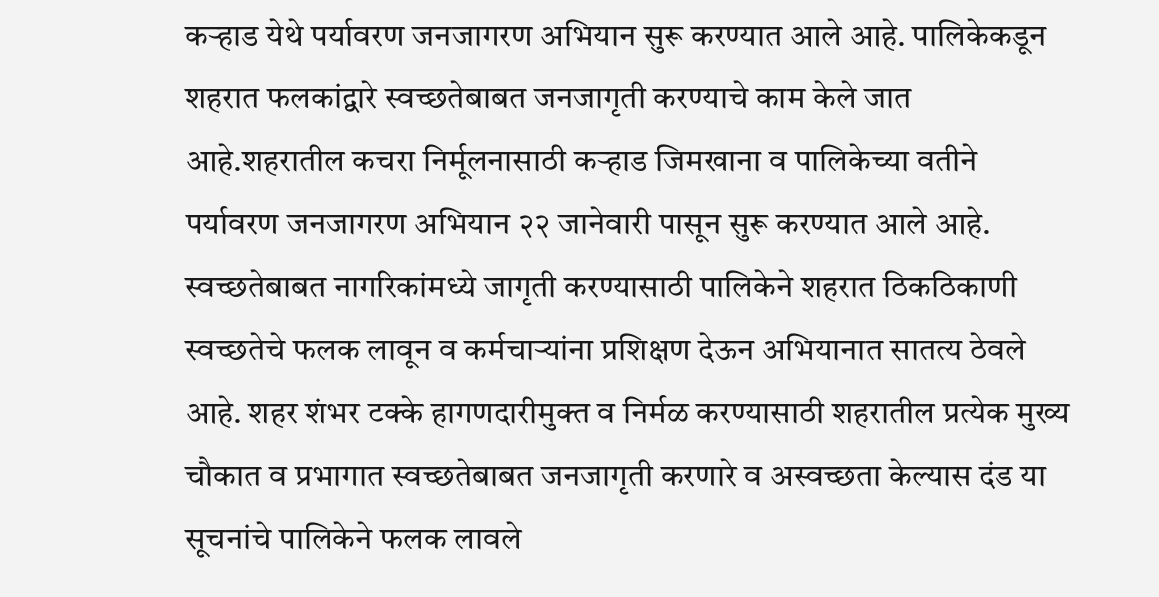कऱ्हाड येथे पर्यावरण जनजागरण अभियान सुरू करण्यात आले आहे. पालिकेकडून शहरात फलकांद्वारे स्वच्छतेबाबत जनजागृती करण्याचे काम केले जात आहे.शहरातील कचरा निर्मूलनासाठी कऱ्हाड जिमखाना व पालिकेच्या वतीने पर्यावरण जनजागरण अभियान २२ जानेवारी पासून सुरू करण्यात आले आहे. स्वच्छतेबाबत नागरिकांमध्ये जागृती करण्यासाठी पालिकेने शहरात ठिकठिकाणी स्वच्छतेचे फलक लावून व कर्मचाऱ्यांना प्रशिक्षण देऊन अभियानात सातत्य ठेवले आहे. शहर शंभर टक्के हागणदारीमुक्त व निर्मळ करण्यासाठी शहरातील प्रत्येक मुख्य चौकात व प्रभागात स्वच्छतेबाबत जनजागृती करणारे व अस्वच्छता केल्यास दंड या सूचनांचे पालिकेने फलक लावले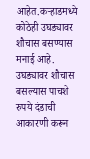आहेत.कऱ्हाडमध्ये कोठेही उघड्यावर शौचास बसण्यास मनाई आहे. उघड्यावर शौचास बसल्यास पाचशे रुपये दंडाची आकारणी करून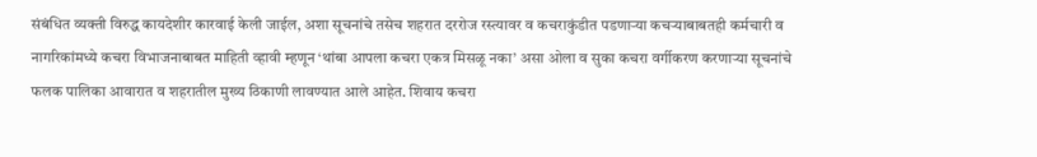संबंधित व्यक्ती विरुद्ध कायदेशीर कारवाई केली जाईल, अशा सूचनांचे तसेच शहरात दररोज रस्त्यावर व कचराकुंडीत पडणाऱ्या कचऱ्याबाबतही कर्मचारी व नागरिकांमध्ये कचरा विभाजनाबाबत माहिती व्हावी म्हणून ‘थांबा आपला कचरा एकत्र मिसळू नका’ असा ओला व सुका कचरा वर्गीकरण करणाऱ्या सूचनांचे फलक पालिका आवारात व शहरातील मुख्य ठिकाणी लावण्यात आले आहेत. शिवाय कचरा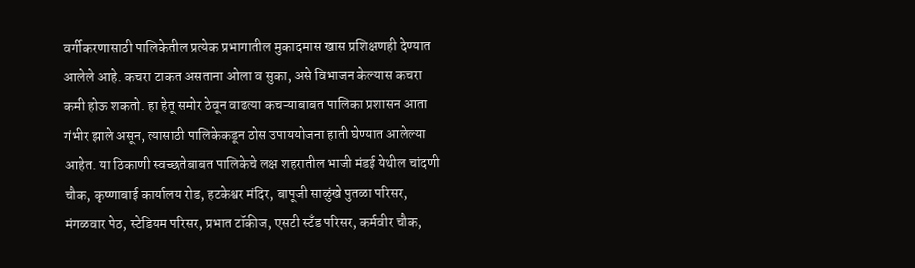वर्गीकरणासाठी पालिकेतील प्रत्येक प्रभागातील मुकादमास खास प्रशिक्षणही देण्यात आलेले आहे. कचरा टाकत असताना ओला व सुका, असे विभाजन केल्यास कचरा कमी होऊ शकतो. हा हेतू समोर ठेवून वाढत्या कचऱ्याबाबत पालिका प्रशासन आता गंभीर झाले असून, त्यासाठी पालिकेकडून ठोस उपाययोजना हाती घेण्यात आलेल्या आहेत. या ठिकाणी स्वच्छतेबाबत पालिकेचे लक्ष शहरातील भाजी मंडई येथील चांदणी चौक, कृष्णाबाई कार्यालय रोड, हटकेश्वर मंदिर, बापूजी साळुंखे पुतळा परिसर, मंगळवार पेठ, स्टेडियम परिसर, प्रभात टॉकीज, एसटी स्टँड परिसर, कर्मवीर चौक,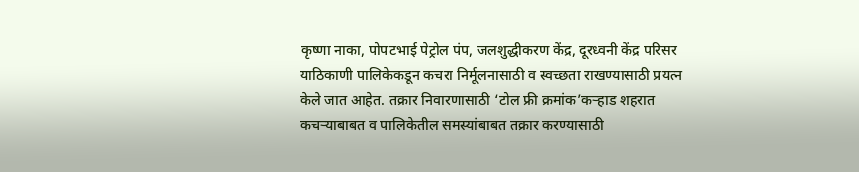कृष्णा नाका, पोपटभाई पेट्रोल पंप, जलशुद्धीकरण केंद्र, दूरध्वनी केंद्र परिसर याठिकाणी पालिकेकडून कचरा निर्मूलनासाठी व स्वच्छता राखण्यासाठी प्रयत्न केले जात आहेत. तक्रार निवारणासाठी ‘टोल फ्री क्रमांक’कऱ्हाड शहरात कचऱ्याबाबत व पालिकेतील समस्यांबाबत तक्रार करण्यासाठी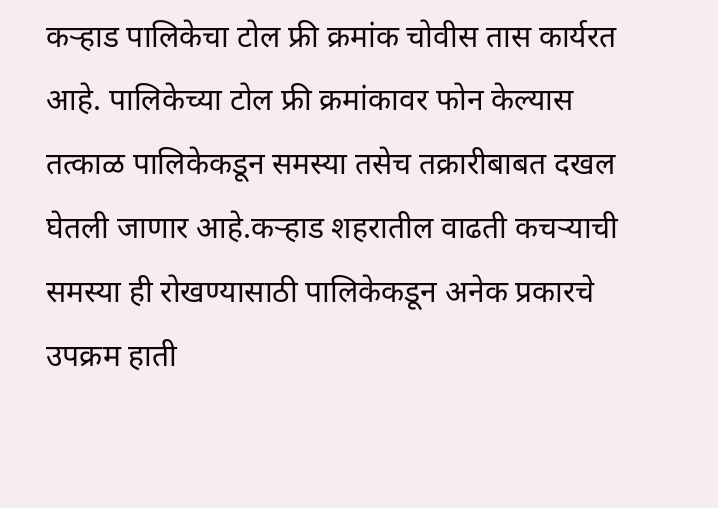कऱ्हाड पालिकेचा टोल फ्री क्रमांक चोवीस तास कार्यरत आहे. पालिकेच्या टोल फ्री क्रमांकावर फोन केल्यास तत्काळ पालिकेकडून समस्या तसेच तक्रारीबाबत दखल घेतली जाणार आहे.कऱ्हाड शहरातील वाढती कचऱ्याची समस्या ही रोखण्यासाठी पालिकेकडून अनेक प्रकारचे उपक्रम हाती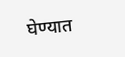घेण्यात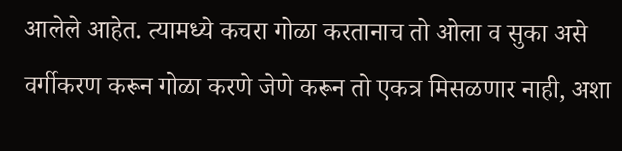आलेले आहेत. त्यामध्ये कचरा गोळा करतानाच तो ओला व सुका असे वर्गीकरण करून गोळा करणे जेणे करून तो एकत्र मिसळणार नाही, अशा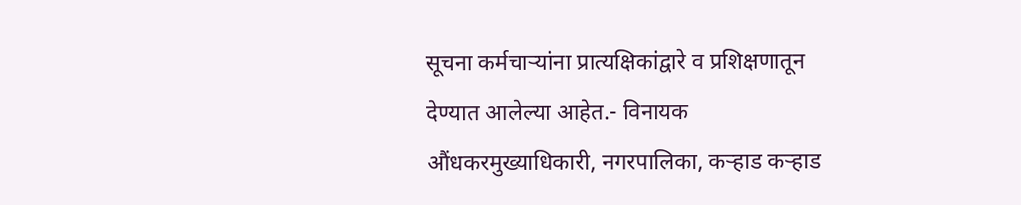सूचना कर्मचाऱ्यांना प्रात्यक्षिकांद्वारे व प्रशिक्षणातून देण्यात आलेल्या आहेत.- विनायक औंधकरमुख्याधिकारी, नगरपालिका, कऱ्हाड कऱ्हाड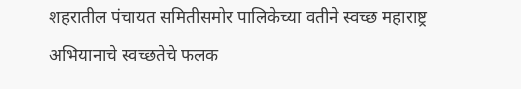शहरातील पंचायत समितीसमोर पालिकेच्या वतीने स्वच्छ महाराष्ट्र अभियानाचे स्वच्छतेचे फलक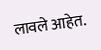लावले आहेत.